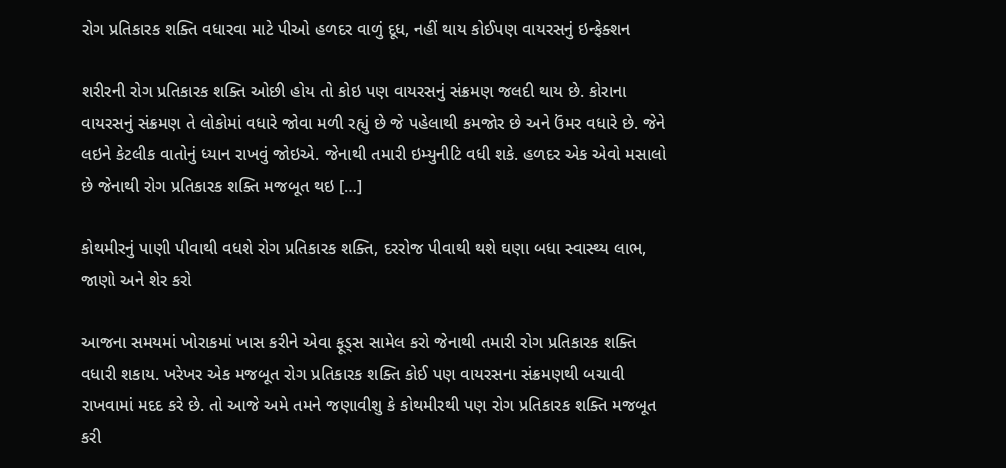રોગ પ્રતિકારક શક્તિ વધારવા માટે પીઓ હળદર વાળું દૂધ, નહીં થાય કોઈપણ વાયરસનું ઇન્ફેક્શન

શરીરની રોગ પ્રતિકારક શક્તિ ઓછી હોય તો કોઇ પણ વાયરસનું સંક્રમણ જલદી થાય છે. કોરાના વાયરસનું સંક્રમણ તે લોકોમાં વધારે જોવા મળી રહ્યું છે જે પહેલાથી કમજોર છે અને ઉંમર વધારે છે. જેને લઇને કેટલીક વાતોનું ધ્યાન રાખવું જોઇએ. જેનાથી તમારી ઇમ્યુનીટિ વધી શકે. હળદર એક એવો મસાલો છે જેનાથી રોગ પ્રતિકારક શક્તિ મજબૂત થઇ […]

કોથમીરનું પાણી પીવાથી વધશે રોગ પ્રતિકારક શક્તિ, દરરોજ પીવાથી થશે ઘણા બધા સ્વાસ્થ્ય લાભ, જાણો અને શેર કરો

આજના સમયમાં ખોરાકમાં ખાસ કરીને એવા ફૂડ્સ સામેલ કરો જેનાથી તમારી રોગ પ્રતિકારક શક્તિ વધારી શકાય. ખરેખર એક મજબૂત રોગ પ્રતિકારક શક્તિ કોઈ પણ વાયરસના સંક્રમણથી બચાવી રાખવામાં મદદ કરે છે. તો આજે અમે તમને જણાવીશુ કે કોથમીરથી પણ રોગ પ્રતિકારક શક્તિ મજબૂત કરી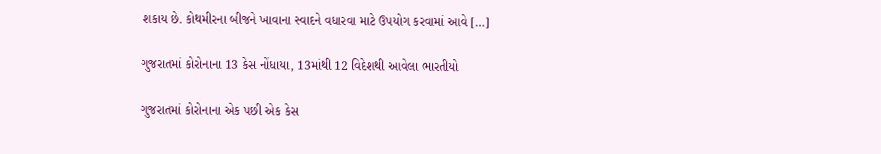શકાય છે. કોથમીરના બીજને ખાવાના સ્વાદને વધારવા માટે ઉપયોગ કરવામાં આવે […]

ગુજરાતમાં કોરોનાના 13 કેસ નોંધાયા, 13માંથી 12 વિદેશથી આવેલા ભારતીયો

ગુજરાતમાં કોરોનાના એક પછી એક કેસ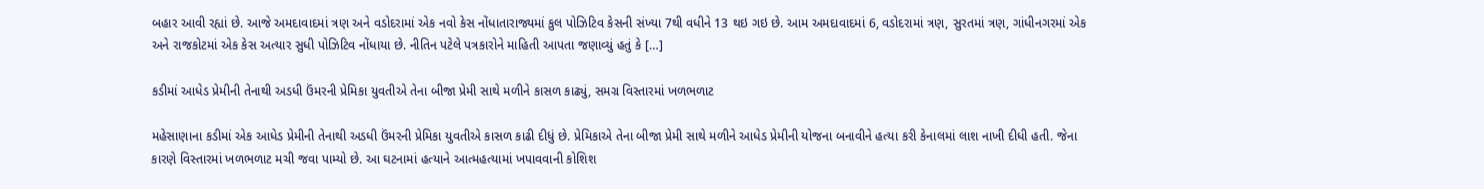બહાર આવી રહ્યાં છે. આજે અમદાવાદમાં ત્રણ અને વડોદરામાં એક નવો કેસ નોંધાતારાજ્યમાં કુલ પોઝિટિવ કેસની સંખ્યા 7થી વધીને 13 થઇ ગઇ છે. આમ અમદાવાદમાં 6, વડોદરામાં ત્રણ, સુરતમાં ત્રણ, ગાંધીનગરમાં એક અને રાજકોટમાં એક કેસ અત્યાર સુધી પોઝિટિવ નોંધાયા છે. નીતિન પટેલે પત્રકારોને માહિતી આપતા જણાવ્યું હતું કે […]

કડીમાં આધેડ પ્રેમીની તેનાથી અડધી ઉંમરની પ્રેમિકા યુવતીએ તેના બીજા પ્રેમી સાથે મળીને કાસળ કાઢ્યું, સમગ્ર વિસ્તારમાં ખળભળાટ

મહેસાણાના કડીમાં એક આધેડ પ્રેમીની તેનાથી અડધી ઉંમરની પ્રેમિકા યુવતીએ કાસળ કાઢી દીધું છે. પ્રેમિકાએ તેના બીજા પ્રેમી સાથે મળીને આધેડ પ્રેમીની યોજના બનાવીને હત્યા કરી કેનાલમાં લાશ નાખી દીધી હતી. જેના કારણે વિસ્તારમાં ખળભળાટ મચી જવા પામ્યો છે. આ ઘટનામાં હત્યાને આત્મહત્યામાં ખપાવવાની કોશિશ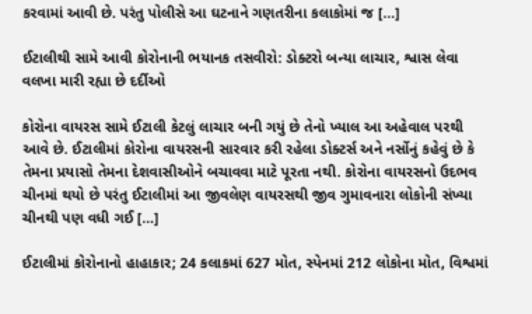કરવામાં આવી છે. પરંતુ પોલીસે આ ઘટનાને ગણતરીના કલાકોમાં જ […]

ઈટાલીથી સામે આવી કોરોનાની ભયાનક તસવીરો: ડોક્ટરો બન્યા લાચાર, શ્વાસ લેવા વલખા મારી રહ્યા છે દર્દીઓ

કોરોના વાયરસ સામે ઈટાલી કેટલું લાચાર બની ગયું છે તેનો ખ્યાલ આ અહેવાલ પરથી આવે છે. ઈટાલીમાં કોરોના વાયરસની સારવાર કરી રહેલા ડોક્ટર્સ અને નર્સોનું કહેવું છે કે તેમના પ્રયાસો તેમના દેશવાસીઓને બચાવવા માટે પૂરતા નથી. કોરોના વાયરસનો ઉદભવ ચીનમાં થયો છે પરંતુ ઈટાલીમાં આ જીવલેણ વાયરસથી જીવ ગુમાવનારા લોકોની સંખ્યા ચીનથી પણ વધી ગઈ […]

ઈટાલીમાં કોરોનાનો હાહાકાર; 24 કલાકમાં 627 મોત, સ્પેનમાં 212 લોકોના મોત, વિશ્વમાં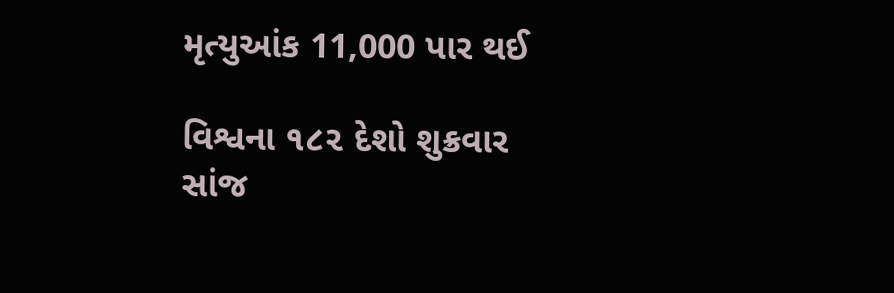મૃત્યુઆંક 11,000 પાર થઈ

વિશ્વના ૧૮૨ દેશો શુક્રવાર સાંજ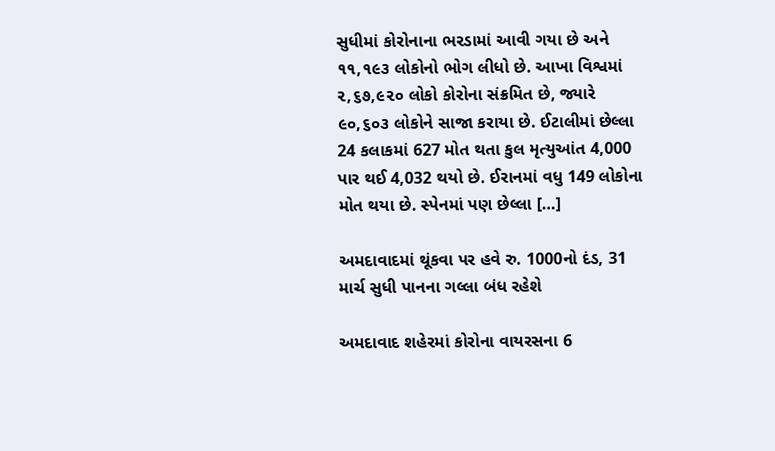સુધીમાં કોરોનાના ભરડામાં આવી ગયા છે અને ૧૧,૧૯૩ લોકોનો ભોગ લીધો છે. આખા વિશ્વમાં ૨,૬૭,૯૨૦ લોકો કોરોના સંક્રમિત છે, જ્યારે ૯૦,૬૦૩ લોકોને સાજા કરાયા છે. ઈટાલીમાં છેલ્લા 24 કલાકમાં 627 મોત થતા કુલ મૃત્યુઆંત 4,000 પાર થઈ 4,032 થયો છે. ઈરાનમાં વધુ 149 લોકોના મોત થયા છે. સ્પેનમાં પણ છેલ્લા […]

અમદાવાદમાં થૂંકવા પર હવે રુ. 1000નો દંડ, 31 માર્ચ સુધી પાનના ગલ્લા બંધ રહેશે

અમદાવાદ શહેરમાં કોરોના વાયરસના 6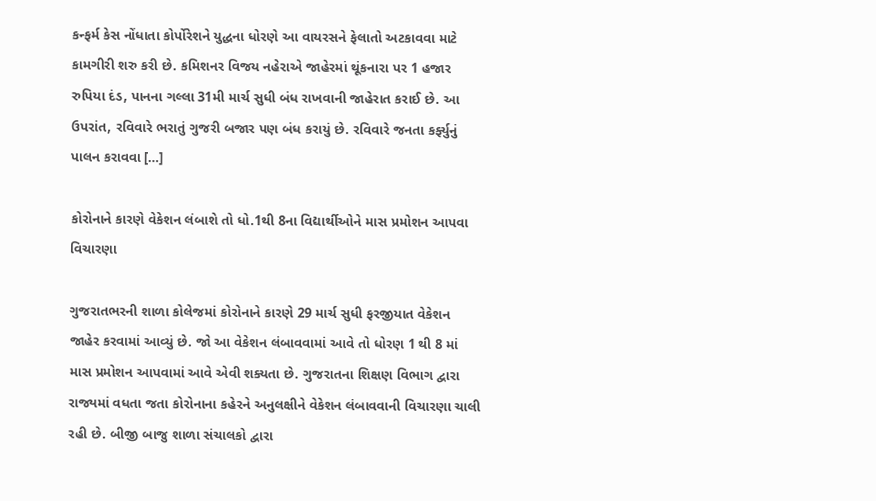કન્ફર્મ કેસ નોંધાતા કોર્પોરેશને યુદ્ધના ધોરણે આ વાયરસને ફેલાતો અટકાવવા માટે કામગીરી શરુ કરી છે. કમિશનર વિજય નહેરાએ જાહેરમાં થૂંકનારા પર 1 હજાર રુપિયા દંડ, પાનના ગલ્લા 31મી માર્ચ સુધી બંધ રાખવાની જાહેરાત કરાઈ છે. આ ઉપરાંત, રવિવારે ભરાતું ગુજરી બજાર પણ બંધ કરાયું છે. રવિવારે જનતા કર્ફ્યુનું પાલન કરાવવા […]

કોરોનાને કારણે વેકેશન લંબાશે તો ધો.1થી 8ના વિદ્યાર્થીઓને માસ પ્રમોશન આપવા વિચારણા

ગુજરાતભરની શાળા કોલેજમાં કોરોનાને કારણે 29 માર્ચ સુધી ફરજીયાત વેકેશન જાહેર કરવામાં આવ્યું છે. જો આ વેકેશન લંબાવવામાં આવે તો ધોરણ 1 થી 8 માં માસ પ્રમોશન આપવામાં આવે એવી શક્યતા છે. ગુજરાતના શિક્ષણ વિભાગ દ્વારા રાજ્યમાં વધતા જતા કોરોનાના કહેરને અનુલક્ષીને વેકેશન લંબાવવાની વિચારણા ચાલી રહી છે. બીજી બાજુ શાળા સંચાલકો દ્વારા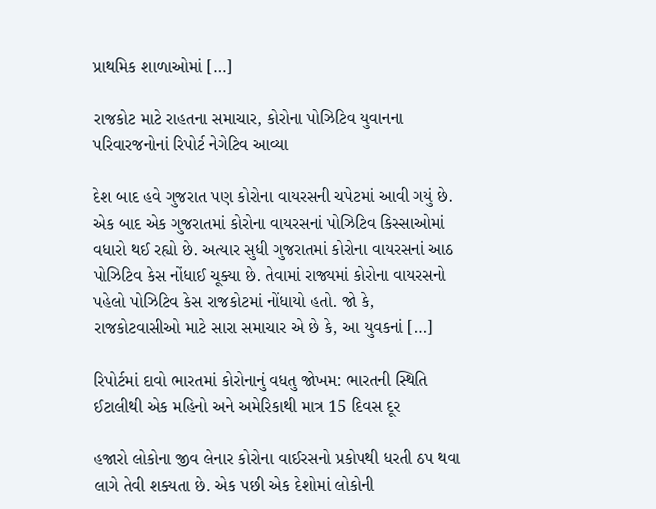પ્રાથમિક શાળાઓમાં […]

રાજકોટ માટે રાહતના સમાચાર, કોરોના પોઝિટિવ યુવાનના પરિવારજનોનાં રિપોર્ટ નેગેટિવ આવ્યા

દેશ બાદ હવે ગુજરાત પણ કોરોના વાયરસની ચપેટમાં આવી ગયું છે. એક બાદ એક ગુજરાતમાં કોરોના વાયરસનાં પોઝિટિવ કિસ્સાઓમાં વધારો થઈ રહ્યો છે. અત્યાર સુધી ગુજરાતમાં કોરોના વાયરસનાં આઠ પોઝિટિવ કેસ નોંધાઈ ચૂક્યા છે. તેવામાં રાજ્યમાં કોરોના વાયરસનો પહેલો પોઝિટિવ કેસ રાજકોટમાં નોંધાયો હતો. જો કે, રાજકોટવાસીઓ માટે સારા સમાચાર એ છે કે, આ યુવકનાં […]

રિપોર્ટમાં દાવો ભારતમાં કોરોનાનું વધતુ જોખમ: ભારતની સ્થિતિ ઈટાલીથી એક મહિનો અને અમેરિકાથી માત્ર 15 દિવસ દૂર

હજારો લોકોના જીવ લેનાર કોરોના વાઈરસનો પ્રકોપથી ધરતી ઠપ થવા લાગે તેવી શક્યતા છે. એક પછી એક દેશોમાં લોકોની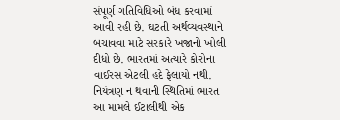સંપૂર્ણ ગતિવિધિઓ બંધ કરવામાં આવી રહી છે. ઘટતી અર્થવ્યવસ્થાને બચાવવા માટે સરકારે ખજાનો ખોલી દીધો છે. ભારતમાં અત્યારે કોરોના વાઈરસ એટલી હદે ફેલાયો નથી. નિયંત્રણ ન થવાની સ્થિતિમાં ભારત આ મામલે ઈટાલીથી એક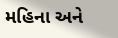મહિના અને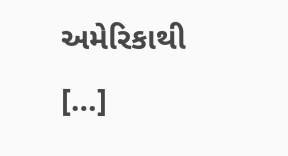અમેરિકાથી […]